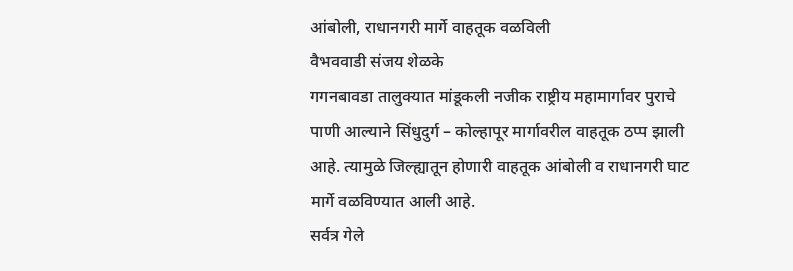आंबोली, राधानगरी मार्गे वाहतूक वळविली
वैभववाडी संजय शेळके
गगनबावडा तालुक्यात मांडूकली नजीक राष्ट्रीय महामार्गावर पुराचे पाणी आल्याने सिंधुदुर्ग – कोल्हापूर मार्गावरील वाहतूक ठप्प झाली आहे. त्यामुळे जिल्ह्यातून होणारी वाहतूक आंबोली व राधानगरी घाट मार्गे वळविण्यात आली आहे.
सर्वत्र गेले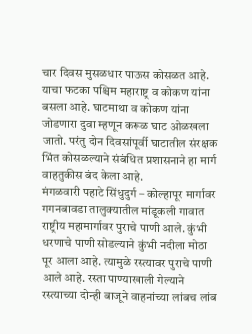चार दिवस मुसळधार पाऊस कोसळत आहे. याचा फटका पश्चिम महाराष्ट्र व कोकण यांना बसला आहे. घाटमाथा व कोकण यांना जोडणारा दुवा म्हणून करूळ घाट ओळखला जातो. परंतु दोन दिवसांपूर्वी घाटातील संरक्षक भिंत कोसळल्याने संबंधित प्रशासनाने हा मार्ग वाहतुकीस बंद केला आहे.
मंगळवारी पहाटे सिंधुदुर्ग – कोल्हापूर मार्गावर गगनबावडा तालुक्यातील मांडूकली गावात राष्ट्रीय महामार्गावर पुराचे पाणी आले. कुंभी धरणाचे पाणी सोडल्याने कुंभी नदीला मोठा पूर आला आहे. त्यामुळे रस्त्यावर पुराचे पाणी आले आहे. रस्ता पाण्याखाली गेल्याने रस्त्याच्या दोन्ही बाजूने वाहनांच्या लांबच लांब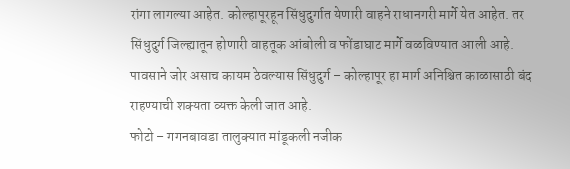रांगा लागल्या आहेत. कोल्हापूरहून सिंधुदुर्गात येणारी वाहने राधानगरी मार्गे येत आहेत. तर सिंधुदुर्ग जिल्ह्यातून होणारी वाहतूक आंबोली व फोंडाघाट मार्गे वळविण्यात आली आहे. पावसाने जोर असाच कायम ठेवल्यास सिंधुदुर्ग – कोल्हापूर हा मार्ग अनिश्चित काळासाठी बंद राहण्याची शक्यता व्यक्त केली जात आहे.
फोटो – गगनबावडा तालुक्यात मांडूकली नजीक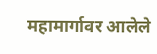महामार्गावर आलेले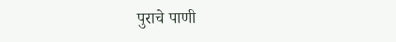पुराचे पाणी